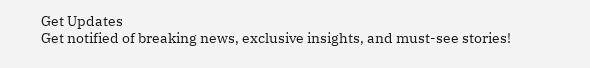Get Updates
Get notified of breaking news, exclusive insights, and must-see stories!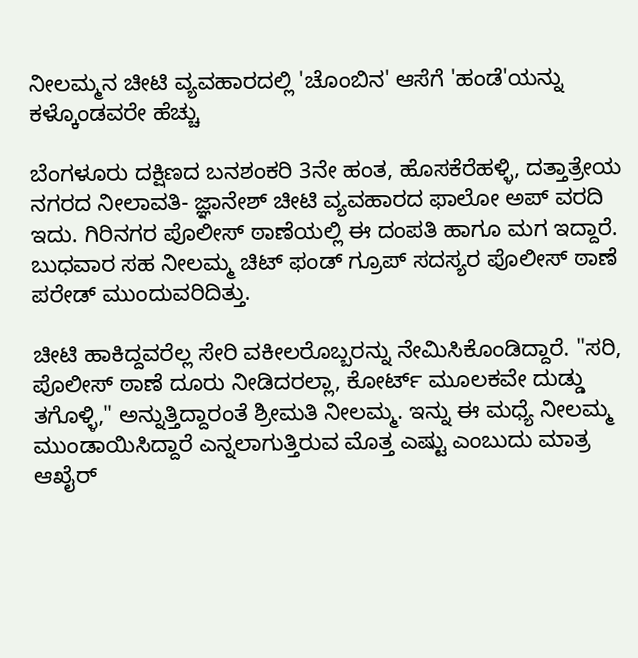ನೀಲಮ್ಮನ ಚೀಟಿ ವ್ಯವಹಾರದಲ್ಲಿ 'ಚೊಂಬಿನ' ಆಸೆಗೆ 'ಹಂಡೆ'ಯನ್ನು ಕಳ್ಕೊಂಡವರೇ ಹೆಚ್ಚು

ಬೆಂಗಳೂರು ದಕ್ಷಿಣದ ಬನಶಂಕರಿ 3ನೇ ಹಂತ, ಹೊಸಕೆರೆಹಳ್ಳಿ, ದತ್ತಾತ್ರೇಯ ನಗರದ ನೀಲಾವತಿ- ಜ್ಞಾನೇಶ್ ಚೀಟಿ ವ್ಯವಹಾರದ ಫಾಲೋ ಅಪ್ ವರದಿ ಇದು. ಗಿರಿನಗರ ಪೊಲೀಸ್ ಠಾಣೆಯಲ್ಲಿ ಈ ದಂಪತಿ ಹಾಗೂ ಮಗ ಇದ್ದಾರೆ. ಬುಧವಾರ ಸಹ ನೀಲಮ್ಮ ಚಿಟ್ ಫಂಡ್ ಗ್ರೂಪ್ ಸದಸ್ಯರ ಪೊಲೀಸ್ ಠಾಣೆ ಪರೇಡ್ ಮುಂದುವರಿದಿತ್ತು.

ಚೀಟಿ ಹಾಕಿದ್ದವರೆಲ್ಲ ಸೇರಿ ವಕೀಲರೊಬ್ಬರನ್ನು ನೇಮಿಸಿಕೊಂಡಿದ್ದಾರೆ. "ಸರಿ, ಪೊಲೀಸ್ ಠಾಣೆ ದೂರು ನೀಡಿದರಲ್ಲಾ, ಕೋರ್ಟ್ ಮೂಲಕವೇ ದುಡ್ಡು ತಗೊಳ್ಳಿ," ಅನ್ನುತ್ತಿದ್ದಾರಂತೆ ಶ್ರೀಮತಿ ನೀಲಮ್ಮ. ಇನ್ನು ಈ ಮಧ್ಯೆ ನೀಲಮ್ಮ ಮುಂಡಾಯಿಸಿದ್ದಾರೆ ಎನ್ನಲಾಗುತ್ತಿರುವ ಮೊತ್ತ ಎಷ್ಟು ಎಂಬುದು ಮಾತ್ರ ಆಖೈರ್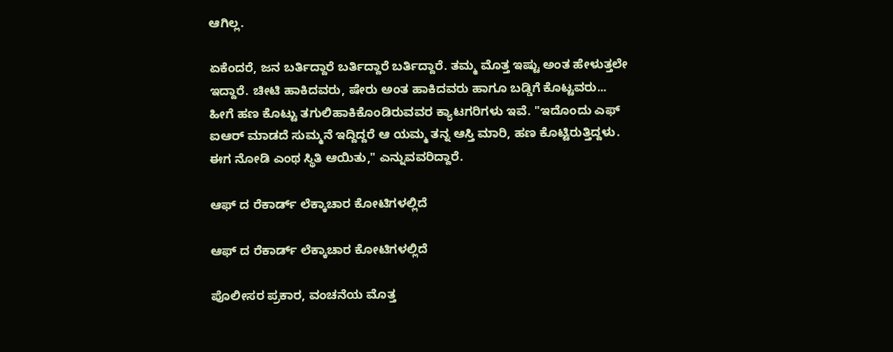ಆಗಿಲ್ಲ.

ಏಕೆಂದರೆ, ಜನ ಬರ್ತಿದ್ದಾರೆ ಬರ್ತಿದ್ದಾರೆ ಬರ್ತಿದ್ದಾರೆ. ತಮ್ಮ ಮೊತ್ತ ಇಷ್ಟು ಅಂತ ಹೇಳುತ್ತಲೇ ಇದ್ದಾರೆ. ಚೀಟಿ ಹಾಕಿದವರು, ಷೇರು ಅಂತ ಹಾಕಿದವರು ಹಾಗೂ ಬಡ್ಡಿಗೆ ಕೊಟ್ಟವರು... ಹೀಗೆ ಹಣ ಕೊಟ್ಟು ತಗುಲಿಹಾಕಿಕೊಂಡಿರುವವರ ಕ್ಯಾಟಗರಿಗಳು ಇವೆ. "ಇದೊಂದು ಎಫ್ ಐಆರ್ ಮಾಡದೆ ಸುಮ್ಮನೆ ಇದ್ದಿದ್ದರೆ ಆ ಯಮ್ಮ ತನ್ನ ಆಸ್ತಿ ಮಾರಿ, ಹಣ ಕೊಟ್ಟಿರುತ್ತಿದ್ದಳು. ಈಗ ನೋಡಿ ಎಂಥ ಸ್ಥಿತಿ ಆಯಿತು," ಎನ್ನುವವರಿದ್ದಾರೆ.

ಆಫ್ ದ ರೆಕಾರ್ಡ್ ಲೆಕ್ಕಾಚಾರ ಕೋಟಿಗಳಲ್ಲಿದೆ

ಆಫ್ ದ ರೆಕಾರ್ಡ್ ಲೆಕ್ಕಾಚಾರ ಕೋಟಿಗಳಲ್ಲಿದೆ

ಪೊಲೀಸರ ಪ್ರಕಾರ, ವಂಚನೆಯ ಮೊತ್ತ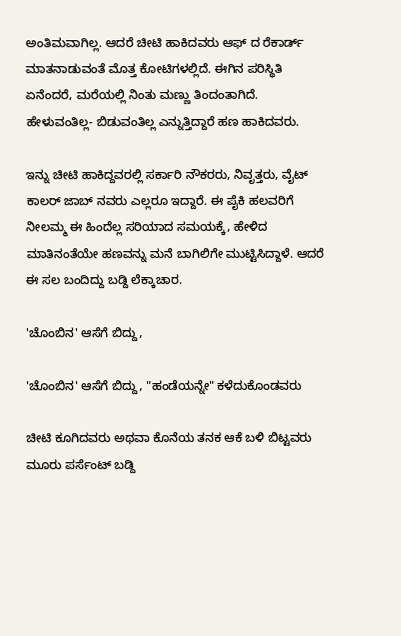ಅಂತಿಮವಾಗಿಲ್ಲ. ಆದರೆ ಚೀಟಿ ಹಾಕಿದವರು ಆಫ್ ದ ರೆಕಾರ್ಡ್ ಮಾತನಾಡುವಂತೆ ಮೊತ್ತ ಕೋಟಿಗಳಲ್ಲಿದೆ. ಈಗಿನ ಪರಿಸ್ಥಿತಿ ಏನೆಂದರೆ, ಮರೆಯಲ್ಲಿ ನಿಂತು ಮಣ್ಣು ತಿಂದಂತಾಗಿದೆ. ಹೇಳುವಂತಿಲ್ಲ- ಬಿಡುವಂತಿಲ್ಲ ಎನ್ನುತ್ತಿದ್ದಾರೆ ಹಣ ಹಾಕಿದವರು.

ಇನ್ನು ಚೀಟಿ ಹಾಕಿದ್ದವರಲ್ಲಿ ಸರ್ಕಾರಿ ನೌಕರರು, ನಿವೃತ್ತರು, ವೈಟ್ ಕಾಲರ್ ಜಾಬ್ ನವರು ಎಲ್ಲರೂ ಇದ್ದಾರೆ. ಈ ಪೈಕಿ ಹಲವರಿಗೆ ನೀಲಮ್ಮ ಈ ಹಿಂದೆಲ್ಲ ಸರಿಯಾದ ಸಮಯಕ್ಕೆ, ಹೇಳಿದ ಮಾತಿನಂತೆಯೇ ಹಣವನ್ನು ಮನೆ ಬಾಗಿಲಿಗೇ ಮುಟ್ಟಿಸಿದ್ದಾಳೆ. ಆದರೆ ಈ ಸಲ ಬಂದಿದ್ದು ಬಡ್ದಿ ಲೆಕ್ಕಾಚಾರ.

'ಚೊಂಬಿನ' ಆಸೆಗೆ ಬಿದ್ದು,

'ಚೊಂಬಿನ' ಆಸೆಗೆ ಬಿದ್ದು, "ಹಂಡೆಯನ್ನೇ" ಕಳೆದುಕೊಂಡವರು

ಚೀಟಿ ಕೂಗಿದವರು ಅಥವಾ ಕೊನೆಯ ತನಕ ಆಕೆ ಬಳಿ ಬಿಟ್ಟವರು ಮೂರು ಪರ್ಸೆಂಟ್ ಬಡ್ದಿ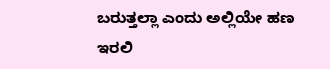ಬರುತ್ತಲ್ಲಾ ಎಂದು ಅಲ್ಲಿಯೇ ಹಣ ಇರಲಿ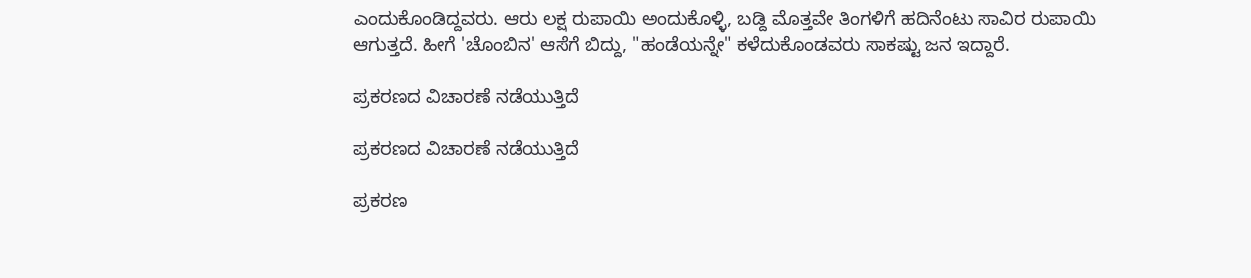ಎಂದುಕೊಂಡಿದ್ದವರು. ಆರು ಲಕ್ಷ ರುಪಾಯಿ ಅಂದುಕೊಳ್ಳಿ, ಬಡ್ದಿ ಮೊತ್ತವೇ ತಿಂಗಳಿಗೆ ಹದಿನೆಂಟು ಸಾವಿರ ರುಪಾಯಿ ಆಗುತ್ತದೆ. ಹೀಗೆ 'ಚೊಂಬಿನ' ಆಸೆಗೆ ಬಿದ್ದು, "ಹಂಡೆಯನ್ನೇ" ಕಳೆದುಕೊಂಡವರು ಸಾಕಷ್ಟು ಜನ ಇದ್ದಾರೆ.

ಪ್ರಕರಣದ ವಿಚಾರಣೆ ನಡೆಯುತ್ತಿದೆ

ಪ್ರಕರಣದ ವಿಚಾರಣೆ ನಡೆಯುತ್ತಿದೆ

ಪ್ರಕರಣ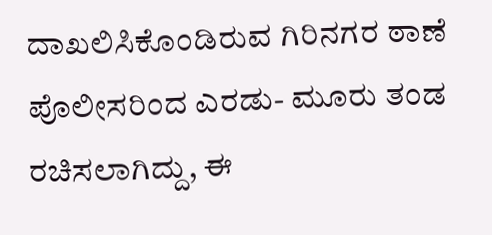ದಾಖಲಿಸಿಕೊಂಡಿರುವ ಗಿರಿನಗರ ಠಾಣೆ ಪೊಲೀಸರಿಂದ ಎರಡು- ಮೂರು ತಂಡ ರಚಿಸಲಾಗಿದ್ದು, ಈ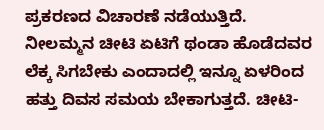ಪ್ರಕರಣದ ವಿಚಾರಣೆ ನಡೆಯುತ್ತಿದೆ. ನೀಲಮ್ಮನ ಚೀಟಿ ಏಟಿಗೆ ಥಂಡಾ ಹೊಡೆದವರ ಲೆಕ್ಕ ಸಿಗಬೇಕು ಎಂದಾದಲ್ಲಿ ಇನ್ನೂ ಏಳರಿಂದ ಹತ್ತು ದಿವಸ ಸಮಯ ಬೇಕಾಗುತ್ತದೆ. ಚೀಟಿ-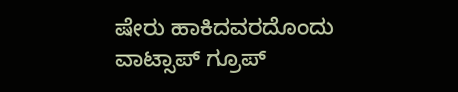ಷೇರು ಹಾಕಿದವರದೊಂದು ವಾಟ್ಸಾಪ್ ಗ್ರೂಪ್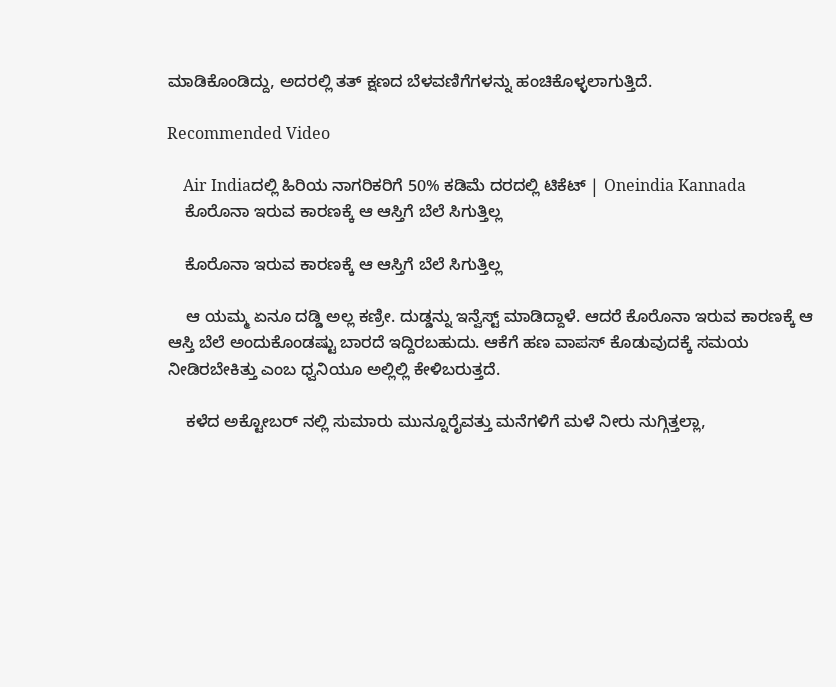ಮಾಡಿಕೊಂಡಿದ್ದು, ಅದರಲ್ಲಿ ತತ್ ಕ್ಷಣದ ಬೆಳವಣಿಗೆಗಳನ್ನು ಹಂಚಿಕೊಳ್ಳಲಾಗುತ್ತಿದೆ.

Recommended Video

    Air Indiaದಲ್ಲಿ ಹಿರಿಯ ನಾಗರಿಕರಿಗೆ 50% ಕಡಿಮೆ ದರದಲ್ಲಿ ಟಿಕೆಟ್ | Oneindia Kannada
    ಕೊರೊನಾ ಇರುವ ಕಾರಣಕ್ಕೆ ಆ ಆಸ್ತಿಗೆ ಬೆಲೆ ಸಿಗುತ್ತಿಲ್ಲ

    ಕೊರೊನಾ ಇರುವ ಕಾರಣಕ್ಕೆ ಆ ಆಸ್ತಿಗೆ ಬೆಲೆ ಸಿಗುತ್ತಿಲ್ಲ

    ಆ ಯಮ್ಮ ಏನೂ ದಡ್ಡಿ ಅಲ್ಲ ಕಣ್ರೀ. ದುಡ್ಡನ್ನು ಇನ್ವೆಸ್ಟ್ ಮಾಡಿದ್ದಾಳೆ. ಆದರೆ ಕೊರೊನಾ ಇರುವ ಕಾರಣಕ್ಕೆ ಆ ಆಸ್ತಿ ಬೆಲೆ ಅಂದುಕೊಂಡಷ್ಟು ಬಾರದೆ ಇದ್ದಿರಬಹುದು. ಆಕೆಗೆ ಹಣ ವಾಪಸ್ ಕೊಡುವುದಕ್ಕೆ ಸಮಯ ನೀಡಿರಬೇಕಿತ್ತು ಎಂಬ ಧ್ವನಿಯೂ ಅಲ್ಲಿಲ್ಲಿ ಕೇಳಿಬರುತ್ತದೆ.

    ಕಳೆದ ಅಕ್ಟೋಬರ್ ನಲ್ಲಿ ಸುಮಾರು ಮುನ್ನೂರೈವತ್ತು ಮನೆಗಳಿಗೆ ಮಳೆ ನೀರು ನುಗ್ಗಿತ್ತಲ್ಲಾ,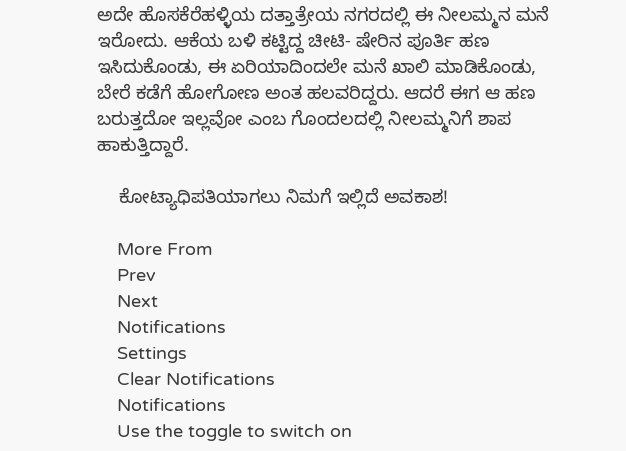ಅದೇ ಹೊಸಕೆರೆಹಳ್ಳಿಯ ದತ್ತಾತ್ರೇಯ ನಗರದಲ್ಲಿ ಈ ನೀಲಮ್ಮನ ಮನೆ ಇರೋದು. ಆಕೆಯ ಬಳಿ ಕಟ್ಟಿದ್ದ ಚೀಟಿ- ಷೇರಿನ ಪೂರ್ತಿ ಹಣ ಇಸಿದುಕೊಂಡು, ಈ ಏರಿಯಾದಿಂದಲೇ ಮನೆ ಖಾಲಿ ಮಾಡಿಕೊಂಡು, ಬೇರೆ ಕಡೆಗೆ ಹೋಗೋಣ ಅಂತ ಹಲವರಿದ್ದರು. ಆದರೆ ಈಗ ಆ ಹಣ ಬರುತ್ತದೋ ಇಲ್ಲವೋ ಎಂಬ ಗೊಂದಲದಲ್ಲಿ ನೀಲಮ್ಮನಿಗೆ ಶಾಪ ಹಾಕುತ್ತಿದ್ದಾರೆ.

    ಕೋಟ್ಯಾಧಿಪತಿಯಾಗಲು ನಿಮಗೆ ಇಲ್ಲಿದೆ ಅವಕಾಶ!

    More From
    Prev
    Next
    Notifications
    Settings
    Clear Notifications
    Notifications
    Use the toggle to switch on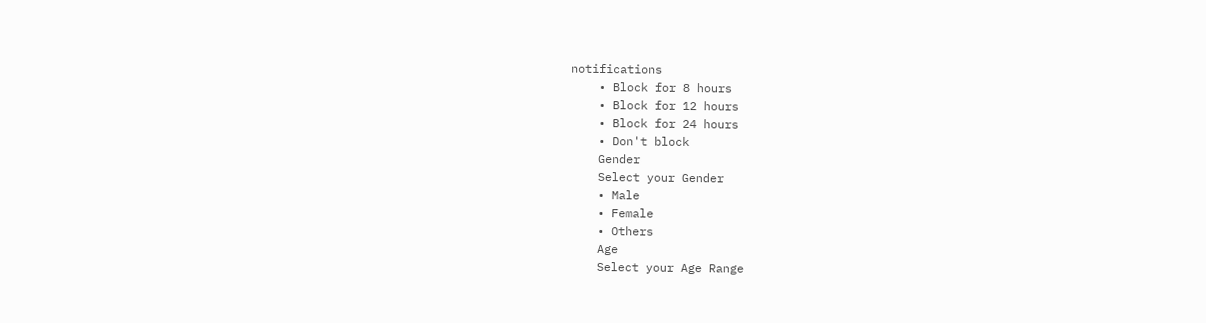notifications
    • Block for 8 hours
    • Block for 12 hours
    • Block for 24 hours
    • Don't block
    Gender
    Select your Gender
    • Male
    • Female
    • Others
    Age
    Select your Age Range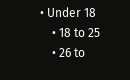• Under 18
    • 18 to 25
    • 26 to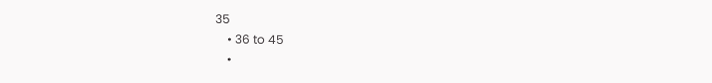35
    • 36 to 45
    •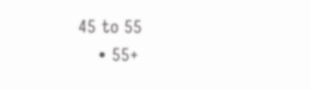45 to 55
    • 55+